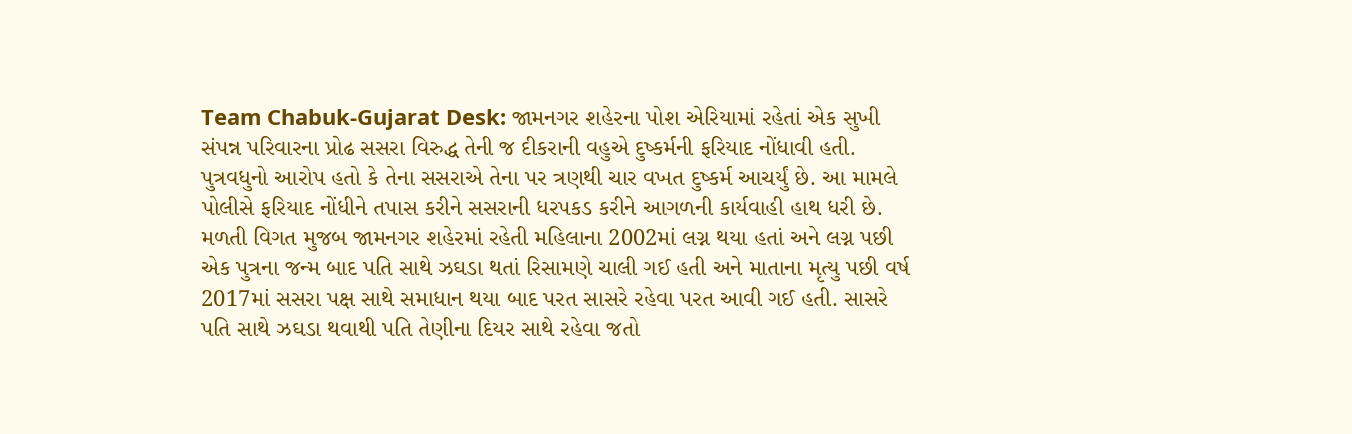Team Chabuk-Gujarat Desk: જામનગર શહેરના પોશ એરિયામાં રહેતાં એક સુખી સંપન્ન પરિવારના પ્રોઢ સસરા વિરુદ્ધ તેની જ દીકરાની વહુએ દુષ્કર્મની ફરિયાદ નોંધાવી હતી. પુત્રવધુનો આરોપ હતો કે તેના સસરાએ તેના પર ત્રણથી ચાર વખત દુષ્કર્મ આચર્યું છે. આ મામલે પોલીસે ફરિયાદ નોંધીને તપાસ કરીને સસરાની ધરપકડ કરીને આગળની કાર્યવાહી હાથ ધરી છે.
મળતી વિગત મુજબ જામનગર શહેરમાં રહેતી મહિલાના 2002માં લગ્ન થયા હતાં અને લગ્ન પછી એક પુત્રના જન્મ બાદ પતિ સાથે ઝઘડા થતાં રિસામણે ચાલી ગઈ હતી અને માતાના મૃત્યુ પછી વર્ષ 2017માં સસરા પક્ષ સાથે સમાધાન થયા બાદ પરત સાસરે રહેવા પરત આવી ગઈ હતી. સાસરે પતિ સાથે ઝઘડા થવાથી પતિ તેણીના દિયર સાથે રહેવા જતો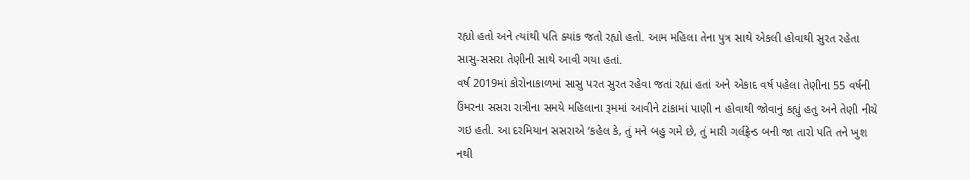રહ્યો હતો અને ત્યાંથી પતિ ક્યાંક જતો રહ્યો હતો. આમ મહિલા તેના પુત્ર સાથે એકલી હોવાથી સુરત રહેતા સાસુ-સસરા તેણીની સાથે આવી ગયા હતાં.
વર્ષ 2019માં કોરોનાકાળમાં સાસુ પરત સુરત રહેવા જતાં રહ્યાં હતાં અને એકાદ વર્ષ પહેલા તેણીના 55 વર્ષની ઉંમરના સસરા રાત્રીના સમયે મહિલાના રૂમમાં આવીને ટાંકામાં પાણી ન હોવાથી જોવાનું કહ્યું હતુ અને તેણી નીચે ગઇ હતી. આ દરમિયાન સસરાએ ‘કહેલ કે, તું મને બહુ ગમે છે, તું મારી ગર્લફ્રેન્ડ બની જા તારો પતિ તને ખુશ નથી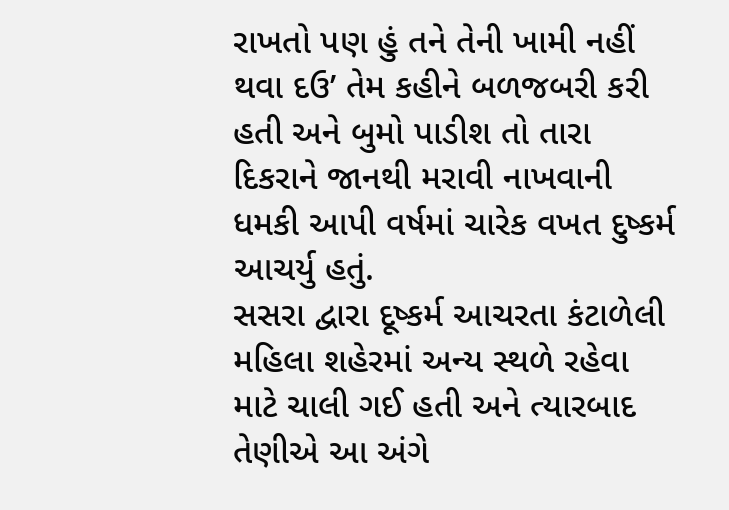રાખતો પણ હું તને તેની ખામી નહીં થવા દઉ’ તેમ કહીને બળજબરી કરી હતી અને બુમો પાડીશ તો તારા દિકરાને જાનથી મરાવી નાખવાની ધમકી આપી વર્ષમાં ચારેક વખત દુષ્કર્મ આચર્યુ હતું.
સસરા દ્વારા દૂષ્કર્મ આચરતા કંટાળેલી મહિલા શહેરમાં અન્ય સ્થળે રહેવા માટે ચાલી ગઈ હતી અને ત્યારબાદ તેણીએ આ અંગે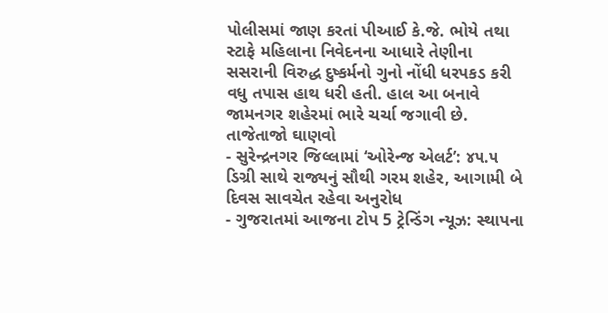પોલીસમાં જાણ કરતાં પીઆઈ કે.જે. ભોયે તથા સ્ટાફે મહિલાના નિવેદનના આધારે તેણીના સસરાની વિરુદ્ધ દુષ્કર્મનો ગુનો નોંધી ધરપકડ કરી વધુ તપાસ હાથ ધરી હતી. હાલ આ બનાવે જામનગર શહેરમાં ભારે ચર્ચા જગાવી છે.
તાજેતાજો ઘાણવો
- સુરેન્દ્રનગર જિલ્લામાં ‘ઓરેન્જ એલર્ટ’: ૪૫.૫ ડિગ્રી સાથે રાજ્યનું સૌથી ગરમ શહેર, આગામી બે દિવસ સાવચેત રહેવા અનુરોધ
- ગુજરાતમાં આજના ટોપ 5 ટ્રેન્ડિંગ ન્યૂઝ: સ્થાપના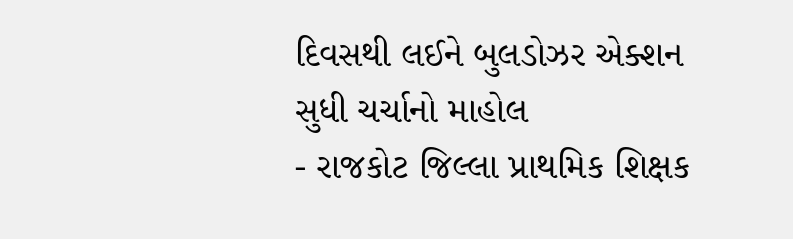દિવસથી લઈને બુલડોઝર એક્શન સુધી ચર્ચાનો માહોલ
- રાજકોટ જિલ્લા પ્રાથમિક શિક્ષક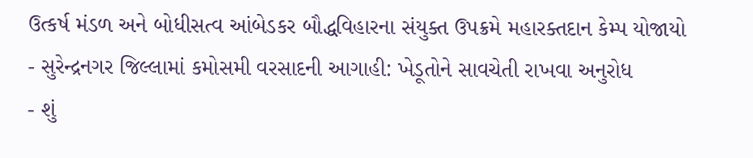ઉત્કર્ષ મંડળ અને બોધીસત્વ આંબેડકર બૌદ્ધવિહારના સંયુક્ત ઉપક્રમે મહારક્તદાન કેમ્પ યોજાયો
- સુરેન્દ્રનગર જિલ્લામાં કમોસમી વરસાદની આગાહી: ખેડૂતોને સાવચેતી રાખવા અનુરોધ
- શું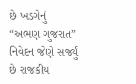છે ખડગેનું “અભણ ગુજરાત” નિવેદન જેણે સર્જ્યું છે રાજકીય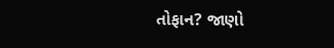તોફાન? જાણો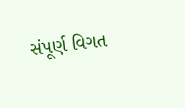સંપૂર્ણ વિગત